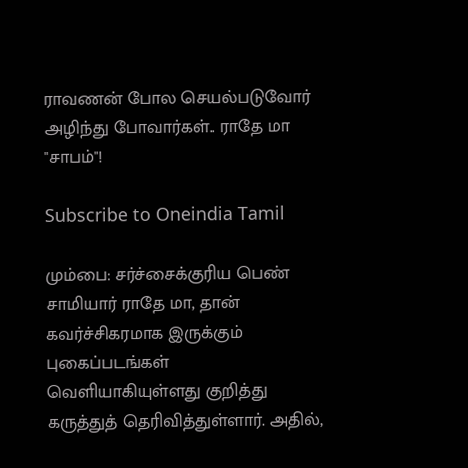ராவணன் போல செயல்படுவோர் அழிந்து போவார்கள்.. ராதே மா "சாபம்"!

Subscribe to Oneindia Tamil

மும்பை: சர்ச்சைக்குரிய பெண் சாமியார் ராதே மா, தான் கவர்ச்சிகரமாக இருக்கும் புகைப்படங்கள் வெளியாகியுள்ளது குறித்து கருத்துத் தெரிவித்துள்ளார். அதில்,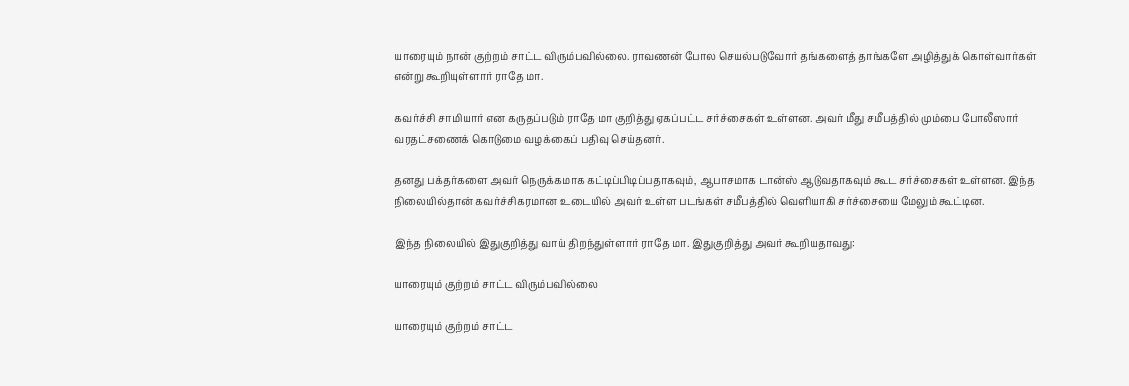யாரையும் நான் குற்றம் சாட்ட விரும்பவில்லை. ராவணன் போல செயல்படுவோர் தங்களைத் தாங்களே அழித்துக் கொள்வார்கள் என்று கூறியுள்ளார் ராதே மா.

கவர்ச்சி சாமியார் என கருதப்படும் ராதே மா குறித்து ஏகப்பட்ட சர்ச்சைகள் உள்ளன. அவர் மீது சமீபத்தில் மும்பை போலீஸார் வரதட்சணைக் கொடுமை வழக்கைப் பதிவு செய்தனர்.

தனது பக்தர்களை அவர் நெருக்கமாக கட்டிப்பிடிப்பதாகவும், ஆபாசமாக டான்ஸ் ஆடுவதாகவும் கூட சர்ச்சைகள் உள்ளன. இந்த நிலையில்தான் கவர்ச்சிகரமான உடையில் அவர் உள்ள படங்கள் சமீபத்தில் வெளியாகி சர்ச்சையை மேலும் கூட்டின.

இந்த நிலையில் இதுகுறித்து வாய் திறந்துள்ளார் ராதே மா. இதுகுறித்து அவர் கூறியதாவது:

யாரையும் குற்றம் சாட்ட விரும்பவில்லை

யாரையும் குற்றம் சாட்ட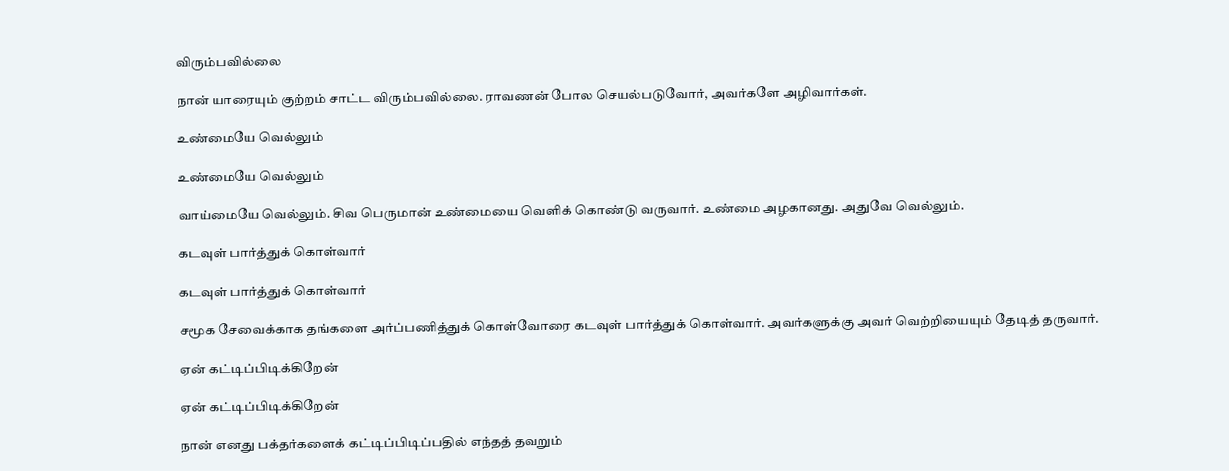விரும்பவில்லை

நான் யாரையும் குற்றம் சாட்ட விரும்பவில்லை. ராவணன் போல செயல்படுவோர், அவர்களே அழிவார்கள்.

உண்மையே வெல்லும்

உண்மையே வெல்லும்

வாய்மையே வெல்லும். சிவ பெருமான் உண்மையை வெளிக் கொண்டு வருவார். உண்மை அழகானது. அதுவே வெல்லும்.

கடவுள் பார்த்துக் கொள்வார்

கடவுள் பார்த்துக் கொள்வார்

சமூக சேவைக்காக தங்களை அர்ப்பணித்துக் கொள்வோரை கடவுள் பார்த்துக் கொள்வார். அவர்களுக்கு அவர் வெற்றியையும் தேடித் தருவார்.

ஏன் கட்டிப்பிடிக்கிறேன்

ஏன் கட்டிப்பிடிக்கிறேன்

நான் எனது பக்தர்களைக் கட்டிப்பிடிப்பதில் எந்தத் தவறும்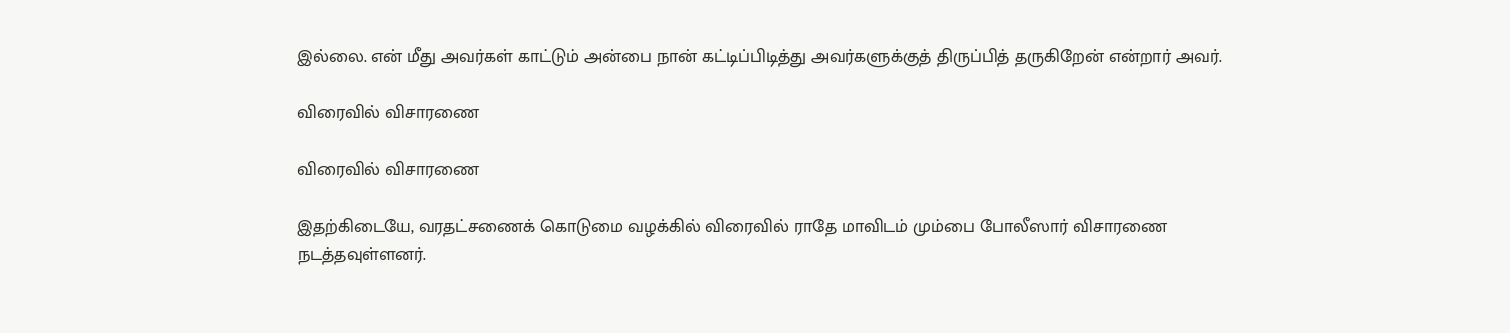இல்லை. என் மீது அவர்கள் காட்டும் அன்பை நான் கட்டிப்பிடித்து அவர்களுக்குத் திருப்பித் தருகிறேன் என்றார் அவர்.

விரைவில் விசாரணை

விரைவில் விசாரணை

இதற்கிடையே, வரதட்சணைக் கொடுமை வழக்கில் விரைவில் ராதே மாவிடம் மும்பை போலீஸார் விசாரணை நடத்தவுள்ளனர்.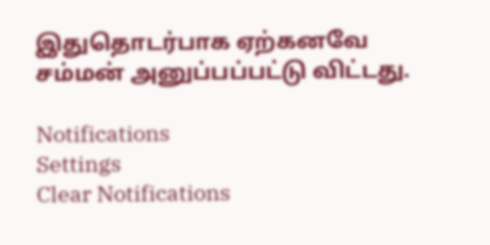இதுதொடர்பாக ஏற்கனவே சம்மன் அனுப்பப்பட்டு விட்டது.

Notifications
Settings
Clear Notifications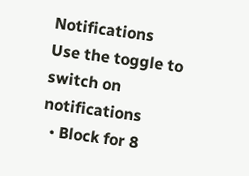Notifications
Use the toggle to switch on notifications
  • Block for 8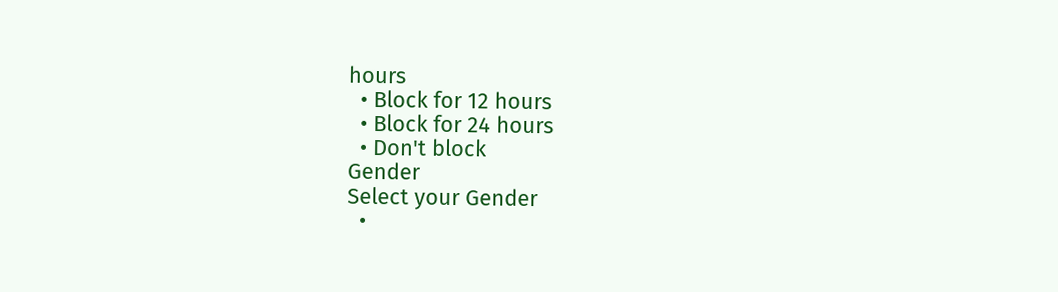hours
  • Block for 12 hours
  • Block for 24 hours
  • Don't block
Gender
Select your Gender
  •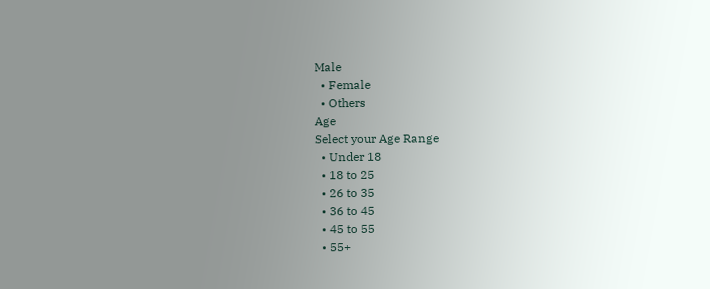Male
  • Female
  • Others
Age
Select your Age Range
  • Under 18
  • 18 to 25
  • 26 to 35
  • 36 to 45
  • 45 to 55
  • 55+